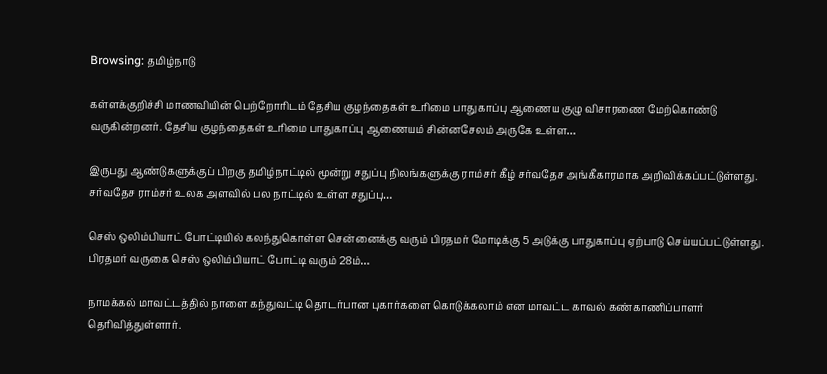Browsing: தமிழ்நாடு

கள்ளக்குறிச்சி மாணவியின் பெற்றோரிடம் தேசிய குழந்தைகள் உரிமை பாதுகாப்பு ஆணைய குழு விசாரணை மேற்கொண்டு வருகின்றனர். தேசிய குழந்தைகள் உரிமை பாதுகாப்பு ஆணையம் சின்னசேலம் அருகே உள்ள…

இருபது ஆண்டுகளுக்குப் பிறகு தமிழ்நாட்டில் மூன்று சதுப்பு நிலங்களுக்கு ராம்சர் கீழ் சர்வதேச அங்கீகாரமாக அறிவிக்கப்பட்டுள்ளது. சர்வதேச ராம்சர் உலக அளவில் பல நாட்டில் உள்ள சதுப்பு…

செஸ் ஒலிம்பியாட் போட்டியில் கலந்துகொள்ள சென்னைக்கு வரும் பிரதமர் மோடிக்கு 5 அடுக்கு பாதுகாப்பு ஏற்பாடு செய்யப்பட்டுள்ளது. பிரதமர் வருகை செஸ் ஒலிம்பியாட் போட்டி வரும் 28ம்…

நாமக்கல் மாவட்டத்தில் நாளை கந்துவட்டி தொடர்பான புகார்களை கொடுக்கலாம் என மாவட்ட காவல் கண்காணிப்பாளர் தெரிவித்துள்ளார்.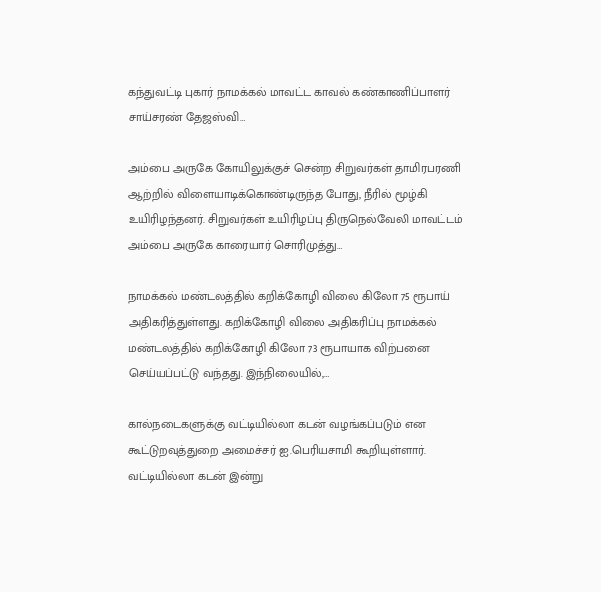கந்துவட்டி புகார் நாமக்கல் மாவட்ட காவல் கண்காணிப்பாளர் சாய்சரண் தேஜஸ்வி…

அம்பை அருகே கோயிலுக்குச் சென்ற சிறுவர்கள் தாமிரபரணி ஆற்றில் விளையாடிக்கொண்டிருந்த போது, நீரில் மூழ்கி உயிரிழந்தனர். சிறுவர்கள் உயிரிழப்பு திருநெல்வேலி மாவட்டம் அம்பை அருகே காரையார் சொரிமுத்து…

நாமக்கல் மண்டலத்தில் கறிக்கோழி விலை கிலோ 75 ரூபாய் அதிகரித்துள்ளது. கறிக்கோழி விலை அதிகரிப்பு நாமக்கல் மண்டலத்தில் கறிக்கோழி கிலோ 73 ரூபாயாக விற்பனை செய்யப்பட்டு வந்தது. இந்நிலையில்,…

கால்நடைகளுக்கு வட்டியில்லா கடன் வழங்கப்படும் என கூட்டுறவுத்துறை அமைச்சர் ஐ.பெரியசாமி கூறியுள்ளார். வட்டியில்லா கடன் இன்று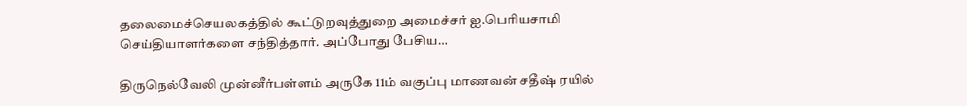தலைமைச்செயலகத்தில் கூட்டுறவுத்துறை அமைச்சர் ஐ.பெரியசாமி செய்தியாளர்களை சந்தித்தார். அப்போது பேசிய…

திருநெல்வேலி முன்னீர்பள்ளம் அருகே 11ம் வகுப்பு மாணவன் சதீஷ் ரயில்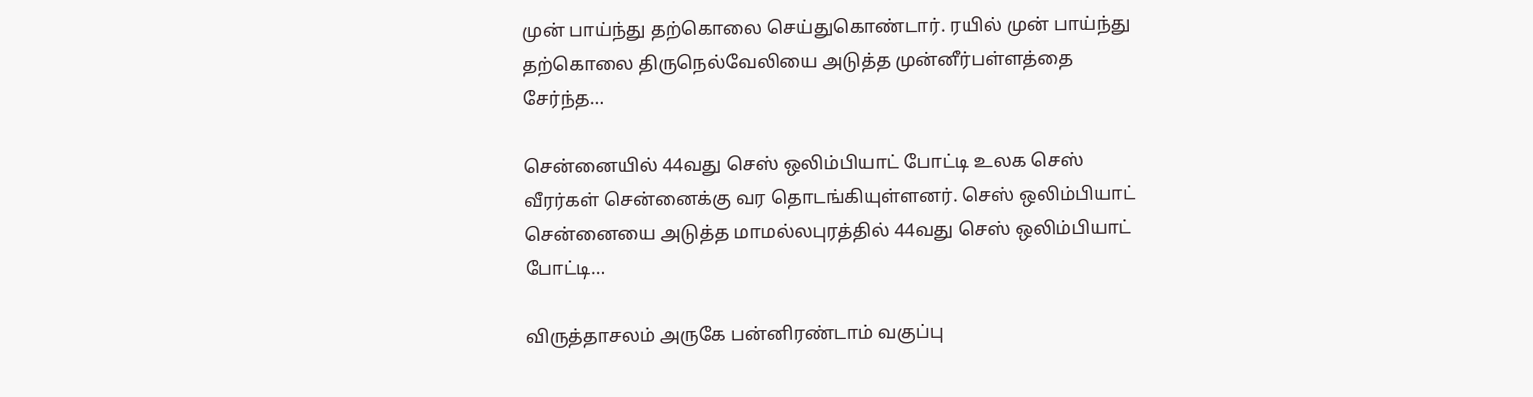முன் பாய்ந்து தற்கொலை செய்துகொண்டார். ரயில் முன் பாய்ந்து தற்கொலை திருநெல்வேலியை அடுத்த முன்னீர்பள்ளத்தை சேர்ந்த…

சென்னையில் 44வது செஸ் ஒலிம்பியாட் போட்டி உலக செஸ் வீரர்கள் சென்னைக்கு வர தொடங்கியுள்ளனர். செஸ் ஒலிம்பியாட் சென்னையை அடுத்த மாமல்லபுரத்தில் 44வது செஸ் ஒலிம்பியாட் போட்டி…

விருத்தாசலம் அருகே பன்னிரண்டாம் வகுப்பு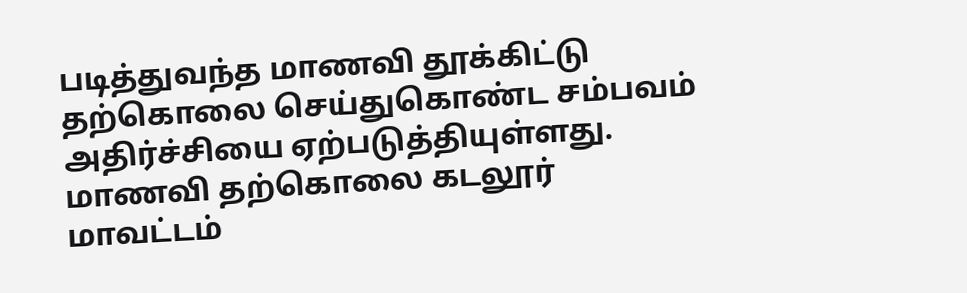படித்துவந்த மாணவி தூக்கிட்டு தற்கொலை செய்துகொண்ட சம்பவம் அதிர்ச்சியை ஏற்படுத்தியுள்ளது. மாணவி தற்கொலை கடலூர் மாவட்டம்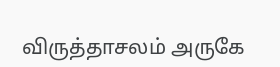விருத்தாசலம் அருகே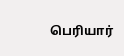பெரியார்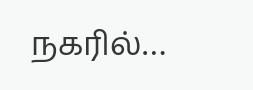நகரில்…